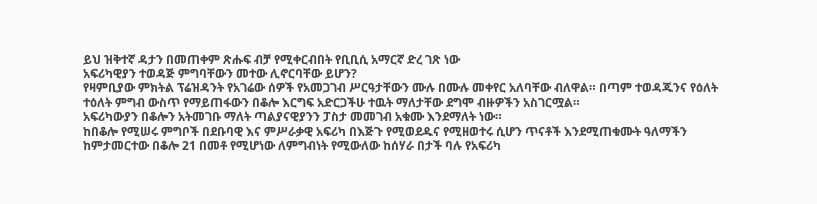ይህ ዝቅተኛ ዳታን በመጠቀም ጽሑፍ ብቻ የሚቀርብበት የቢቢሲ አማርኛ ድረ ገጽ ነው
አፍሪካዊያን ተወዳጅ ምግባቸውን መተው ሊኖርባቸው ይሆን?
የዛምቢያው ምክትል ፕሬዝዳንት የአገሬው ሰዎች የአመጋገብ ሥርዓታቸውን ሙሉ በሙሉ መቀየር አለባቸው ብለዋል። በጣም ተወዳጁንና የዕለት ተዕለት ምግብ ውስጥ የማይጠፋውን በቆሎ እርግፍ አድርጋችሁ ተዉት ማለታቸው ደግሞ ብዙዎችን አስገርሟል።
አፍሪካውያን በቆሎን አትመገቡ ማለት ጣልያናዊያንን ፓስታ መመገብ አቁሙ እንደማለት ነው።
ከበቆሎ የሚሠሩ ምግቦች በደቡባዊ እና ምሥራቃዊ አፍሪካ በእጅጉ የሚወደዱና የሚዘወተሩ ሲሆን ጥናቶች እንደሚጠቁሙት ዓለማችን ከምታመርተው በቆሎ 21 በመቶ የሚሆነው ለምግብነት የሚውለው ከሰሃራ በታች ባሉ የአፍሪካ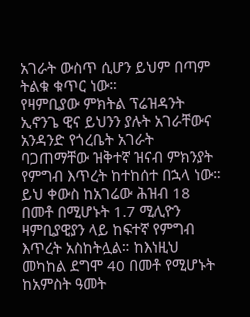አገራት ውስጥ ሲሆን ይህም በጣም ትልቁ ቁጥር ነው።
የዛምቢያው ምክትል ፕሬዝዳንት ኢኖንጌ ዊና ይህንን ያሉት አገራቸውና አንዳንድ የጎረቤት አገራት ባጋጠማቸው ዝቅተኛ ዝናብ ምክንያት የምግብ እጥረት ከተከሰተ በኋላ ነው።
ይህ ቀውስ ከአገሬው ሕዝብ 18 በመቶ በሚሆኑት 1.7 ሚሊዮን ዛምቢያዊያን ላይ ከፍተኛ የምግብ እጥረት አስከትሏል። ከእነዚህ መካከል ደግሞ 40 በመቶ የሚሆኑት ከአምስት ዓመት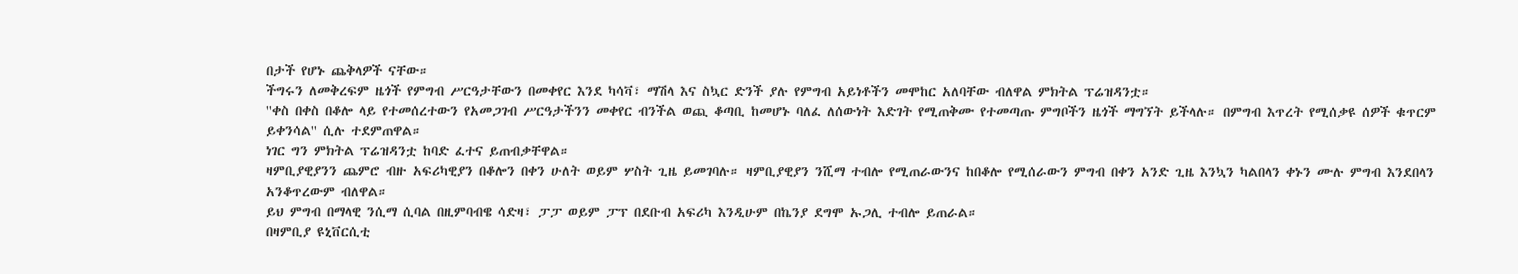በታች የሆኑ ጨቅላዎች ናቸው።
ችግሩን ለመቅረፍም ዜጎች የምግብ ሥርዓታቸውን በመቀየር እንደ ካሳቫ፣ ማሽላ እና ስኳር ድንች ያሉ የምግብ አይነቶችን መሞከር አለባቸው ብለዋል ምክትል ፕሬዝዳንቷ።
''ቀስ በቀስ በቆሎ ላይ የተመሰረተውን የአመጋገብ ሥርዓታችንን መቀየር ብንችል ወጪ ቆጣቢ ከመሆኑ ባለፈ ለሰውነት እድገት የሚጠቅሙ የተመጣጡ ምግቦችን ዜጎች ማግኘት ይችላሉ። በምግብ እጥረት የሚሰቃዩ ሰዎች ቁጥርም ይቀንሳል'' ሲሉ ተደምጠዋል።
ነገር ግን ምክትል ፕሬዝዳንቷ ከባድ ፈተና ይጠብቃቸዋል።
ዛምቢያዊያንን ጨምሮ ብዙ አፍሪካዊያን በቆሎን በቀን ሁለት ወይም ሦስት ጊዜ ይመገባሉ። ዛምቢያዊያን ንሺማ ተብሎ የሚጠራውንና ከበቆሎ የሚሰራውን ምግብ በቀን አንድ ጊዜ እንኳን ካልበላን ቀኑን ሙሉ ምግብ እንደበላን አንቆጥረውም ብለዋል።
ይህ ምግብ በማላዊ ንሲማ ሲባል በዚምባብዌ ሳድዛ፣ ፓፓ ወይም ፓፕ በደቡብ አፍሪካ እንዲሁም በኬንያ ደግሞ ኡጋሊ ተብሎ ይጠራል።
በዛምቢያ ዩኒቨርሲቲ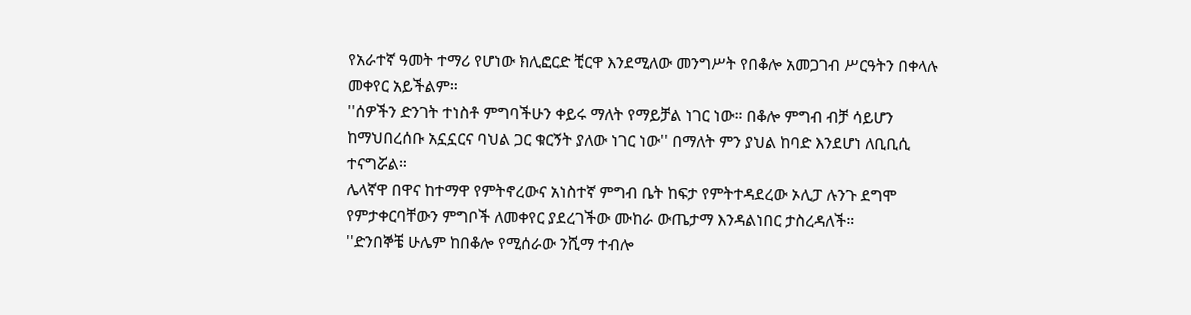የአራተኛ ዓመት ተማሪ የሆነው ክሊፎርድ ቺርዋ እንደሚለው መንግሥት የበቆሎ አመጋገብ ሥርዓትን በቀላሉ መቀየር አይችልም።
''ሰዎችን ድንገት ተነስቶ ምግባችሁን ቀይሩ ማለት የማይቻል ነገር ነው። በቆሎ ምግብ ብቻ ሳይሆን ከማህበረሰቡ አኗኗርና ባህል ጋር ቁርኝት ያለው ነገር ነው'' በማለት ምን ያህል ከባድ እንደሆነ ለቢቢሲ ተናግሯል።
ሌላኛዋ በዋና ከተማዋ የምትኖረውና አነስተኛ ምግብ ቤት ከፍታ የምትተዳደረው ኦሊፓ ሉንጉ ደግሞ የምታቀርባቸውን ምግቦች ለመቀየር ያደረገችው ሙከራ ውጤታማ እንዳልነበር ታስረዳለች።
''ድንበኞቼ ሁሌም ከበቆሎ የሚሰራው ንሺማ ተብሎ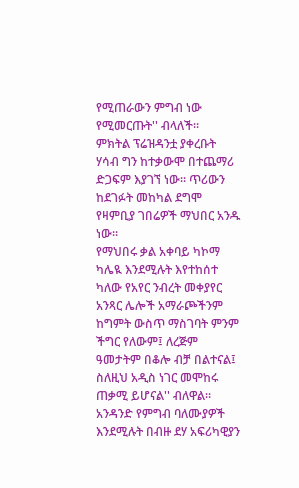የሚጠራውን ምግብ ነው የሚመርጡት'' ብላለች።
ምክትል ፕሬዝዳንቷ ያቀረቡት ሃሳብ ግን ከተቃውሞ በተጨማሪ ድጋፍም እያገኘ ነው። ጥሪውን ከደገፉት መከካል ደግሞ የዛምቢያ ገበሬዎች ማህበር አንዱ ነው።
የማህበሩ ቃል አቀባይ ካኮማ ካሌዪ እንደሚሉት እየተከሰተ ካለው የአየር ንብረት መቀያየር አንጻር ሌሎች አማራጮችንም ከግምት ውስጥ ማስገባት ምንም ችግር የለውም፤ ለረጅም ዓመታትም በቆሎ ብቻ በልተናል፤ ስለዚህ አዲስ ነገር መሞከሩ ጠቃሚ ይሆናል'' ብለዋል።
አንዳንድ የምግብ ባለሙያዎች እንደሚሉት በብዙ ደሃ አፍሪካዊያን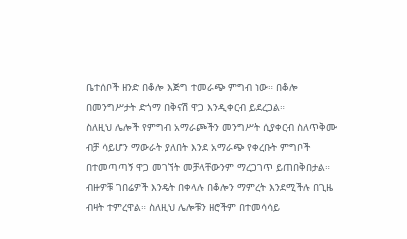ቤተሰቦች ዘንድ በቆሎ እጅግ ተመራጭ ምግብ ነው። በቆሎ በመንግሥታት ድጎማ በቅናሽ ዋጋ እንዲቀርብ ይደረጋል።
ስለዚህ ሌሎች የምግብ አማራጮችን መንግሥት ሲያቀርብ ስለጥቅሙ ብቻ ሳይሆን ማውራት ያለበት እንደ አማራጭ የቀረቡት ምግቦች በተመጣጣኝ ዋጋ መገኘት መቻላቸውንም ማረጋገጥ ይጠበቅበታል።
ብዙዎቹ ገበሬዎች እንዴት በቀላሉ በቆሎን ማምረት እንደሚችሉ በጊዜ ብዛት ተምረዋል። ስለዚህ ሌሎቹን ዘሮችም በተመሳሳይ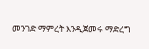መንገድ ማምረት እንዲጀመሩ ማድረግ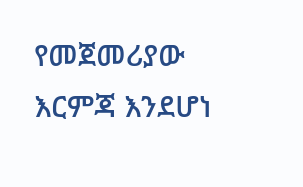የመጀመሪያው እርምጃ እንደሆነ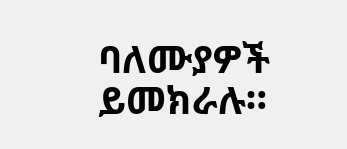ባለሙያዎች ይመክራሉ።